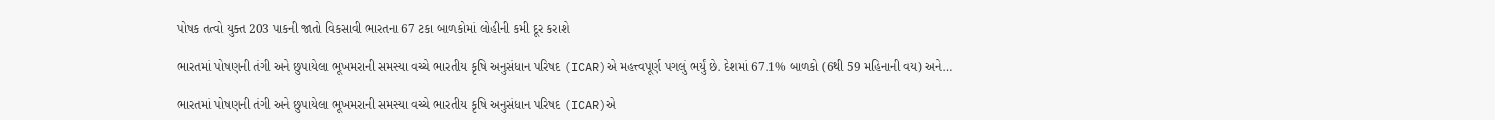પોષક તત્વો યુક્ત 203 પાકની જાતો વિકસાવી ભારતના 67 ટકા બાળકોમાં લોહીની કમી દૂર કરાશે

ભારતમાં પોષણની તંગી અને છુપાયેલા ભૂખમરાની સમસ્યા વચ્ચે ભારતીય કૃષિ અનુસંધાન પરિષદ (ICAR)એ મહત્ત્વપૂર્ણ પગલું ભર્યું છે. દેશમાં 67.1% બાળકો (6થી 59 મહિનાની વય) અને…

ભારતમાં પોષણની તંગી અને છુપાયેલા ભૂખમરાની સમસ્યા વચ્ચે ભારતીય કૃષિ અનુસંધાન પરિષદ (ICAR)એ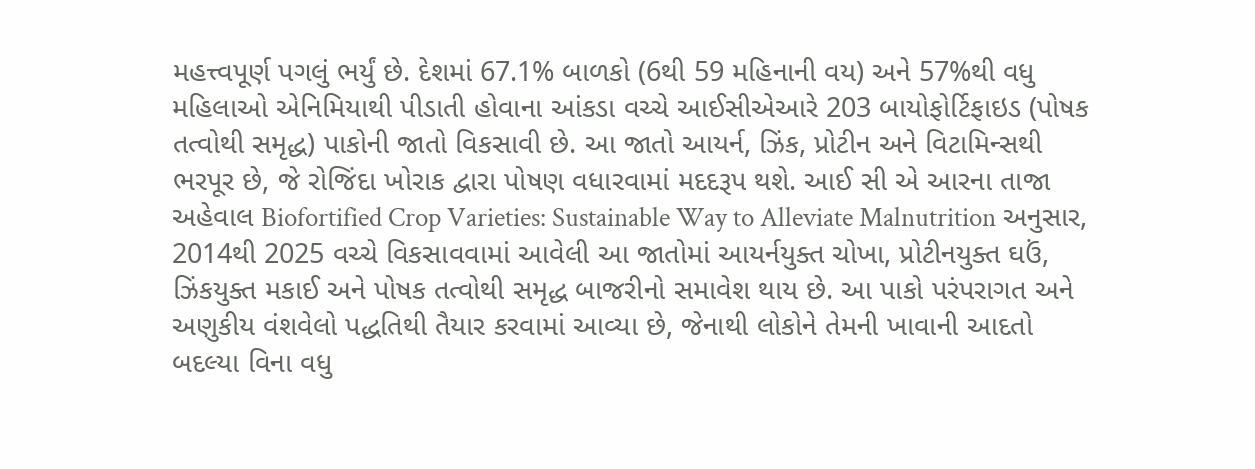મહત્ત્વપૂર્ણ પગલું ભર્યું છે. દેશમાં 67.1% બાળકો (6થી 59 મહિનાની વય) અને 57%થી વધુ મહિલાઓ એનિમિયાથી પીડાતી હોવાના આંકડા વચ્ચે આઈસીએઆરે 203 બાયોફોર્ટિફાઇડ (પોષક તત્વોથી સમૃદ્ધ) પાકોની જાતો વિકસાવી છે. આ જાતો આયર્ન, ઝિંક, પ્રોટીન અને વિટામિન્સથી ભરપૂર છે, જે રોજિંદા ખોરાક દ્વારા પોષણ વધારવામાં મદદરૂપ થશે. આઈ સી એ આરના તાજા અહેવાલ Biofortified Crop Varieties: Sustainable Way to Alleviate Malnutrition અનુસાર, 2014થી 2025 વચ્ચે વિકસાવવામાં આવેલી આ જાતોમાં આયર્નયુક્ત ચોખા, પ્રોટીનયુક્ત ઘઉં, ઝિંકયુક્ત મકાઈ અને પોષક તત્વોથી સમૃદ્ધ બાજરીનો સમાવેશ થાય છે. આ પાકો પરંપરાગત અને અણુકીય વંશવેલો પદ્ધતિથી તૈયાર કરવામાં આવ્યા છે, જેનાથી લોકોને તેમની ખાવાની આદતો બદલ્યા વિના વધુ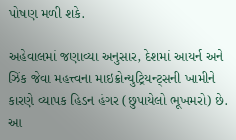પોષણ મળી શકે.

અહેવાલમાં જણાવ્યા અનુસાર, દેશમાં આયર્ન અને ઝિંક જેવા મહત્ત્વના માઇક્રોન્યુટ્રિયન્ટ્સની ખામીને કારણે વ્યાપક હિડન હંગર (છુપાયેલો ભૂખમરો) છે. આ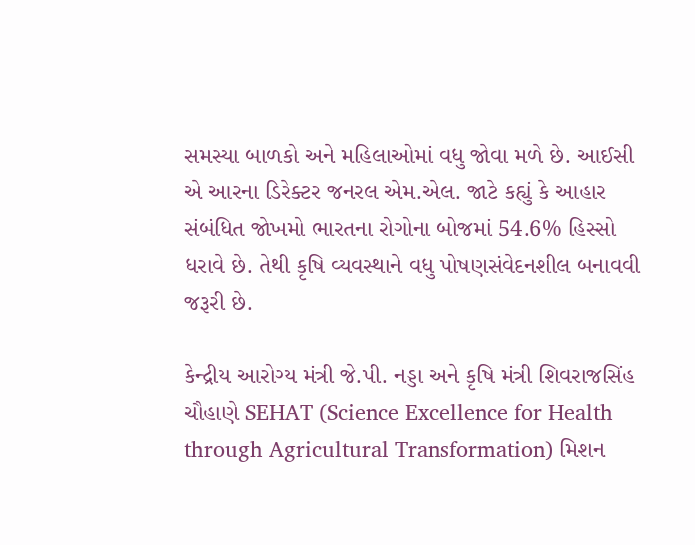સમસ્યા બાળકો અને મહિલાઓમાં વધુ જોવા મળે છે. આઈસી એ આરના ડિરેક્ટર જનરલ એમ.એલ. જાટે કહ્યું કે આહાર સંબંધિત જોખમો ભારતના રોગોના બોજમાં 54.6% હિસ્સો ધરાવે છે. તેથી કૃષિ વ્યવસ્થાને વધુ પોષણસંવેદનશીલ બનાવવી જરૂરી છે.

કેન્દ્રીય આરોગ્ય મંત્રી જે.પી. નડ્ડા અને કૃષિ મંત્રી શિવરાજસિંહ ચૌહાણે SEHAT (Science Excellence for Health through Agricultural Transformation) મિશન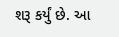શરૂ કર્યું છે. આ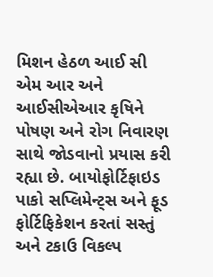મિશન હેઠળ આઈ સી એમ આર અને આઈસીએઆર કૃષિને પોષણ અને રોગ નિવારણ સાથે જોડવાનો પ્રયાસ કરી રહ્યા છે. બાયોફોર્ટિફાઇડ પાકો સપ્લિમેન્ટ્સ અને ફૂડ ફોર્ટિફિકેશન કરતાં સસ્તું અને ટકાઉ વિકલ્પ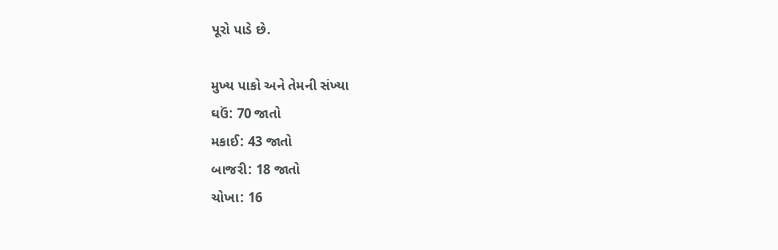પૂરો પાડે છે.

મુખ્ય પાકો અને તેમની સંખ્યા
ઘઉં: 70 જાતો
મકાઈ: 43 જાતો
બાજરી: 18 જાતો
ચોખા: 16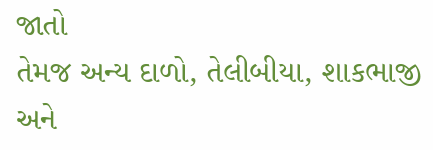જાતો
તેમજ અન્ય દાળો, તેલીબીયા, શાકભાજી અને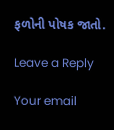ફળોની પોષક જાતો.

Leave a Reply

Your email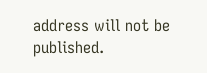address will not be published.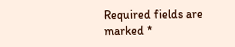Required fields are marked *